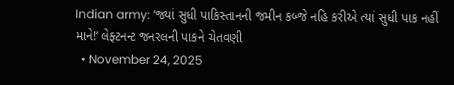Indian army: ‘જ્યાં સુધી પાકિસ્તાનની જમીન કબ્જે નહિ કરીએ ત્યાં સુધી પાક નહીં માને!’ લેફ્ટનન્ટ જનરલની પાકને ચેતવણી
  • November 24, 2025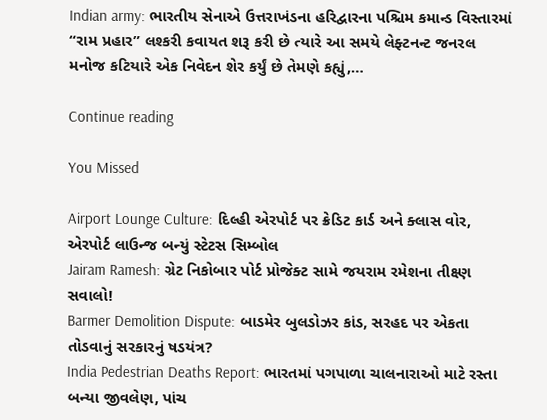Indian army: ભારતીય સેનાએ ઉત્તરાખંડના હરિદ્વારના પશ્ચિમ કમાન્ડ વિસ્તારમાં “રામ પ્રહાર” લશ્કરી કવાયત શરૂ કરી છે ત્યારે આ સમયે લેફ્ટનન્ટ જનરલ મનોજ કટિયારે એક નિવેદન શેર કર્યું છે તેમણે કહ્યું,…

Continue reading

You Missed

Airport Lounge Culture: દિલ્હી એરપોર્ટ પર ક્રેડિટ કાર્ડ અને ક્લાસ વોર, એરપોર્ટ લાઉન્જ બન્યું સ્ટેટસ સિમ્બોલ
Jairam Ramesh: ગ્રેટ નિકોબાર પોર્ટ પ્રોજેક્ટ સામે જયરામ રમેશના તીક્ષ્ણ સવાલો!
Barmer Demolition Dispute: બાડમેર બુલડોઝર કાંડ, સરહદ પર એકતા તોડવાનું સરકારનું ષડયંત્ર?
India Pedestrian Deaths Report: ભારતમાં પગપાળા ચાલનારાઓ માટે રસ્તા બન્યા જીવલેણ, પાંચ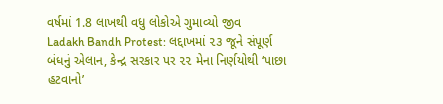વર્ષમાં 1.8 લાખથી વધુ લોકોએ ગુમાવ્યો જીવ
Ladakh Bandh Protest: લદ્દાખમાં ૨૩ જૂને સંપૂર્ણ બંધનું એલાન, કેન્દ્ર સરકાર પર ૨૨ મેના નિર્ણયોથી ‘પાછા હટવાનો’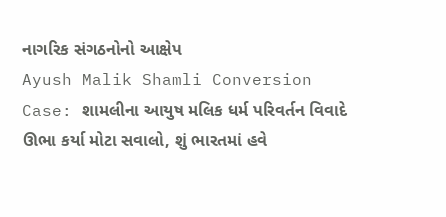નાગરિક સંગઠનોનો આક્ષેપ
Ayush Malik Shamli Conversion Case: શામલીના આયુષ મલિક ધર્મ પરિવર્તન વિવાદે ઊભા કર્યા મોટા સવાલો, શું ભારતમાં હવે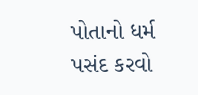પોતાનો ધર્મ પસંદ કરવો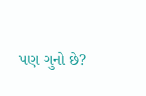પણ ગુનો છે?